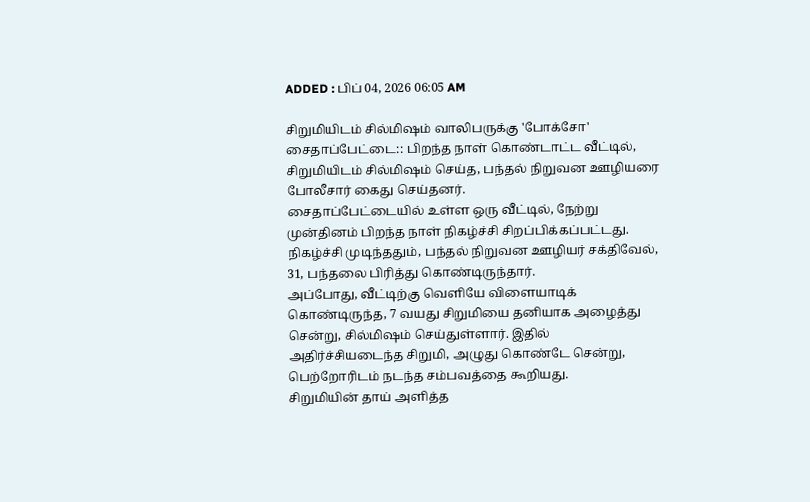ADDED : பிப் 04, 2026 06:05 AM

சிறுமியிடம் சில்மிஷம் வாலிபருக்கு 'போக்சோ'
சைதாப்பேட்டை:: பிறந்த நாள் கொண்டாட்ட வீட்டில், சிறுமியிடம் சில்மிஷம் செய்த, பந்தல் நிறுவன ஊழியரை போலீசார் கைது செய்தனர்.
சைதாப்பேட்டையில் உள்ள ஒரு வீட்டில், நேற்று முன்தினம் பிறந்த நாள் நிகழ்ச்சி சிறப்பிக்கப்பட்டது. நிகழ்ச்சி முடிந்ததும், பந்தல் நிறுவன ஊழியர் சக்திவேல், 31, பந்தலை பிரித்து கொண்டிருந்தார்.
அப்போது, வீட்டிற்கு வெளியே விளையாடிக் கொண்டிருந்த, 7 வயது சிறுமியை தனியாக அழைத்து சென்று, சில்மிஷம் செய்துள்ளார். இதில் அதிர்ச்சியடைந்த சிறுமி, அழுது கொண்டே சென்று, பெற்றோரிடம் நடந்த சம்பவத்தை கூறியது.
சிறுமியின் தாய் அளித்த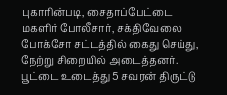புகாரின்படி, சைதாப்பேட்டை மகளிர் போலீசார், சக்திவேலை போக்சோ சட்டத்தில் கைது செய்து, நேற்று சிறையில் அடைத்தனர்.
பூட்டை உடைத்து 5 சவரன் திருட்டு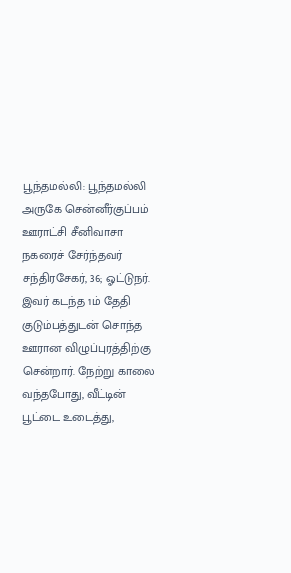பூந்தமல்லி: பூந்தமல்லி அருகே சென்னீர்குப்பம் ஊராட்சி சீனிவாசா நகரைச் சேர்ந்தவர் சந்திரசேகர், 36; ஓட்டுநர்.
இவர் கடந்த 1ம் தேதி குடும்பத்துடன் சொந்த ஊரான விழுப்புரத்திற்கு சென்றார். நேற்று காலை வந்தபோது, வீட்டின் பூட்டை உடைத்து,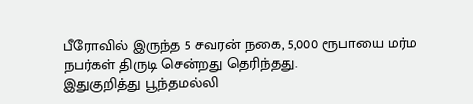பீரோவில் இருந்த 5 சவரன் நகை, 5,000 ரூபாயை மர்ம நபர்கள் திருடி சென்றது தெரிந்தது.
இதுகுறித்து பூந்தமல்லி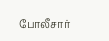போலீசார்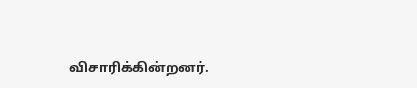விசாரிக்கின்றனர்.